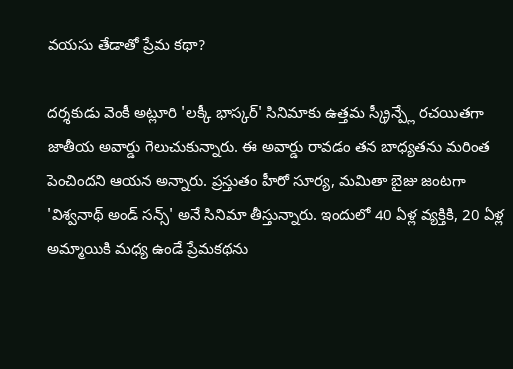వయసు తేడాతో ప్రేమ కథా?

దర్శకుడు వెంకీ అట్లూరి 'లక్కీ భాస్కర్' సినిమాకు ఉత్తమ స్క్రీన్ప్లే రచయితగా జాతీయ అవార్డు గెలుచుకున్నారు. ఈ అవార్డు రావడం తన బాధ్యతను మరింత పెంచిందని ఆయన అన్నారు. ప్రస్తుతం హీరో సూర్య, మమితా బైజు జంటగా 'విశ్వనాథ్ అండ్ సన్స్' అనే సినిమా తీస్తున్నారు. ఇందులో 40 ఏళ్ల వ్యక్తికి, 20 ఏళ్ల అమ్మాయికి మధ్య ఉండే ప్రేమకథను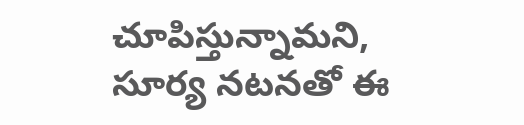చూపిస్తున్నామని, సూర్య నటనతో ఈ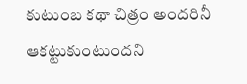కుటుంబ కథా చిత్రం అందరినీ ఆకట్టుకుంటుందని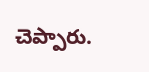చెప్పారు.